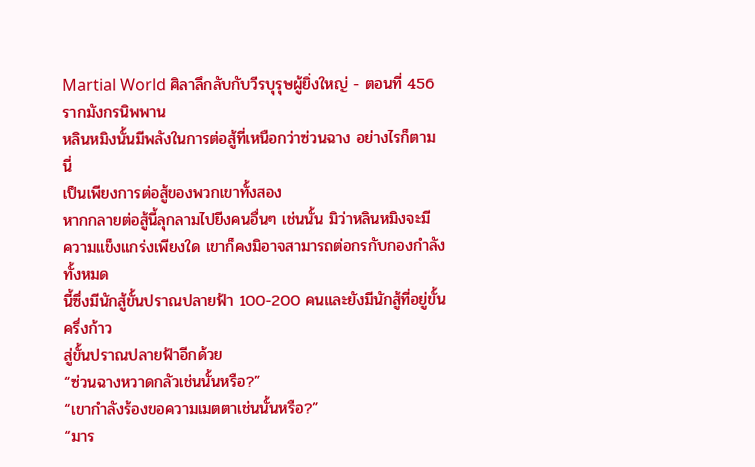Martial World ศิลาลึกลับกับวีรบุรุษผู้ยิ่งใหญ่ - ตอนที่ 456 รากมังกรนิพพาน
หลินหมิงนั้นมีพลังในการต่อสู้ที่เหนือกว่าซ่วนฉาง อย่างไรก็ตาม นี่
เป็นเพียงการต่อสู้ของพวกเขาทั้งสอง
หากกลายต่อสู้นี้ลุกลามไปยีงคนอื่นๆ เช่นนั้น มิว่าหลินหมิงจะมี
ความแข็งแกร่งเพียงใด เขาก็คงมิอาจสามารถต่อกรกับกองกำลังทั้งหมด
นี้ซึ่งมีนักสู้ขั้นปราณปลายฟ้า 100-200 คนและยังมีนักสู้ที่อยู่ขั้นครึ่งก้าว
สู่ขั้นปราณปลายฟ้าอีกด้วย
“ซ่วนฉางหวาดกลัวเช่นนั้นหรือ?”
“เขากำลังร้องขอความเมตตาเช่นนั้นหรือ?”
“มาร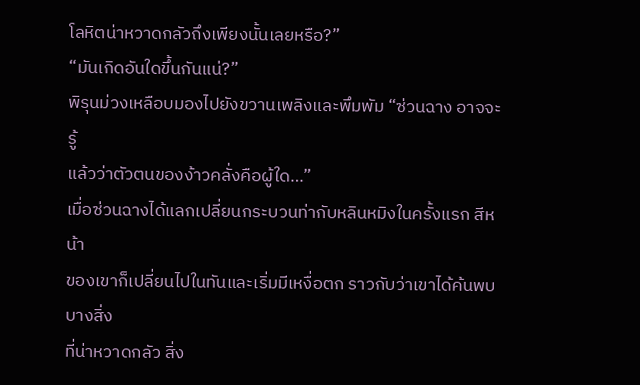โลหิตน่าหวาดกลัวถึงเพียงนั้นเลยหรือ?”
“มันเกิดอันใดขึ้นกันแน่?”
พิรุนม่วงเหลือบมองไปยังขวานเพลิงและพึมพัม “ซ่วนฉาง อาจจะรู้
แล้วว่าตัวตนของง้าวคลั่งคือผู้ใด…”
เมื่อซ่วนฉางได้แลกเปลี่ยนกระบวนท่ากับหลินหมิงในครั้งแรก สีหน้า
ของเขาก็เปลี่ยนไปในทันและเริ่มมีเหงื่อตก ราวกับว่าเขาได้ค้นพบบางสิ่ง
ที่น่าหวาดกลัว สิ่ง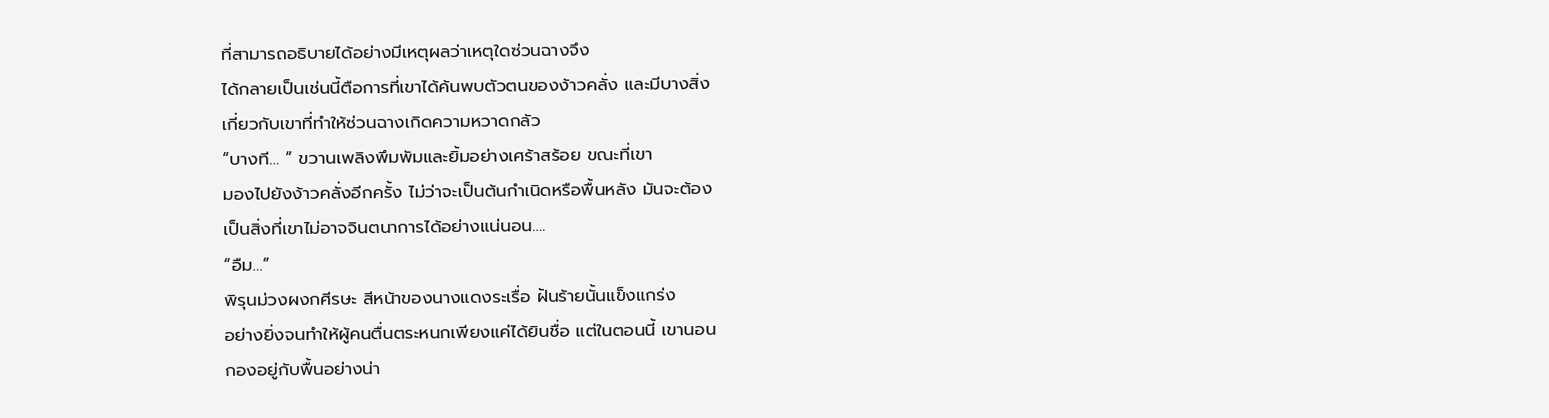ที่สามารถอธิบายได้อย่างมีเหตุผลว่าเหตุใดซ่วนฉางจึง
ได้กลายเป็นเช่นนี้ตือการที่เขาได้ค้นพบตัวตนของง้าวคลั่ง และมีบางสิ่ง
เกี่ยวกับเขาที่ทำให้ซ่วนฉางเกิดความหวาดกลัว
“บางที… ” ขวานเพลิงพึมพัมและยิ้มอย่างเศร้าสร้อย ขณะที่เขา
มองไปยังง้าวคลั่งอีกครั้ง ไม่ว่าจะเป็นต้นกำเนิดหรือพื้นหลัง มันจะต้อง
เป็นสิ่งที่เขาไม่อาจจินตนาการได้อย่างแน่นอน….
“อืม…”
พิรุนม่วงผงกศีรษะ สีหน้าของนางแดงระเรื่อ ฝันร้ายนั้นแข็งแกร่ง
อย่างยิ่งจนทำให้ผู้คนตื่นตระหนกเพียงแค่ได้ยินชื่อ แต่ในตอนนี้ เขานอน
กองอยู่กับพื้นอย่างน่า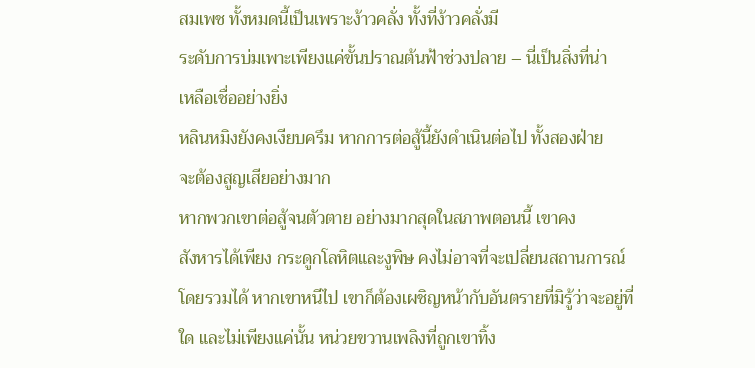สมเพช ทั้งหมดนี้เป็นเพราะง้าวคลั่ง ทั้งที่ง้าวคลั่งมี
ระดับการบ่มเพาะเพียงแค่ขั้นปราณต้นฟ้าช่วงปลาย – นี่เป็นสิ่งที่น่า
เหลือเชื่ออย่างยิ่ง
หลินหมิงยังคงเงียบครึม หากการต่อสู้นี้ยังดำเนินต่อไป ทั้งสองฝ่าย
จะต้องสูญเสียอย่างมาก
หากพวกเขาต่อสู้จนตัวตาย อย่างมากสุดในสภาพตอนนี้ เขาคง
สังหารได้เพียง กระดูกโลหิตและงูพิษ คงไม่อาจที่จะเปลี่ยนสถานการณ์
โดยรวมได้ หากเขาหนีไป เขาก็ต้องเผชิญหน้ากับอันตรายที่มิรู้ว่าจะอยู่ที่
ใด และไม่เพียงแค่นั้น หน่วยขวานเพลิงที่ถูกเขาทิ้ง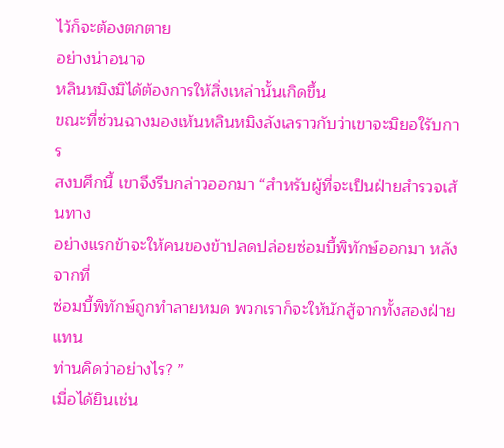ไว้ก็จะต้องตกตาย
อย่างน่าอนาจ
หลินหมิงมิได้ต้องการให้สิ่งเหล่านั้นเกิดขึ้น
ขณะที่ซ่วนฉางมองเห้นหลินหมิงลังเลราวกับว่าเขาจะมิยอใรับการ
สงบศึกนี้ เขาจึงรีบกล่าวออกมา “สำหรับผู้ที่จะเป็นฝ่ายสำรวจเส้นทาง
อย่างแรกข้าจะให้คนของข้าปลดปล่อยซ่อมบี้พิทักษ์ออกมา หลังจากที่
ซ่อมบี้พิทักษ์ถูกทำลายหมด พวกเราก็จะให้นักสู้จากทั้งสองฝ่ายแทน
ท่านคิดว่าอย่างไร? ”
เมื่อได้ยินเช่น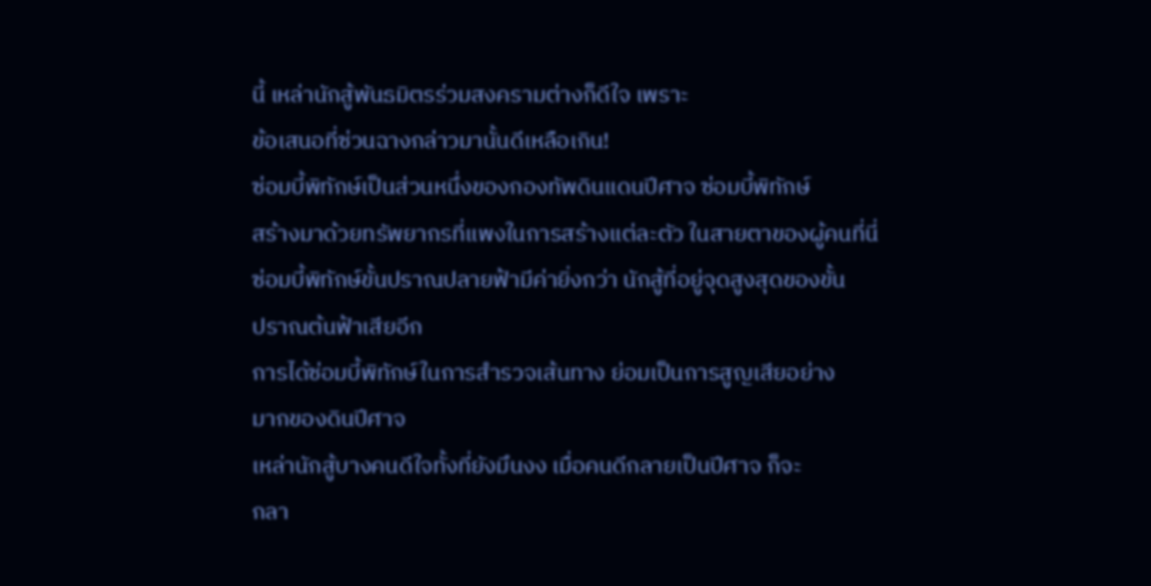นี้ เหล่านักสู้พันธมิตรร่วมสงครามต่างก็ดีใจ เพราะ
ข้อเสนอที่ซ่วนฉางกล่าวมานั้นดีเหลือเกิน!
ซ่อมบี้พิทักษ์เป็นส่วนหนึ่งของกองทัพดินแดนปีศาจ ซ่อมบี้พิทักษ์
สร้างมาด้วยทรัพยากรที่แพงในการสร้างแต่ละตัว ในสายตาของผู้คนที่นี่
ซ่อมบี้พิทักษ์ขั้นปราณปลายฟ้ามีค่ายิ่งกว่า นักสู้ที่อยู่จุดสูงสุดของขั้น
ปราณต้นฟ้าเสียอีก
การได้ซ่อมบี้พิทักษ์ในการสำรวจเส้นทาง ย่อมเป็นการสูญเสียอย่าง
มากของดินปีศาจ
เหล่านักสู้บางคนดีใจทั้งที่ยังมึนงง เมื่อคนดีกลายเป็นปีศาจ ก็จะ
กลา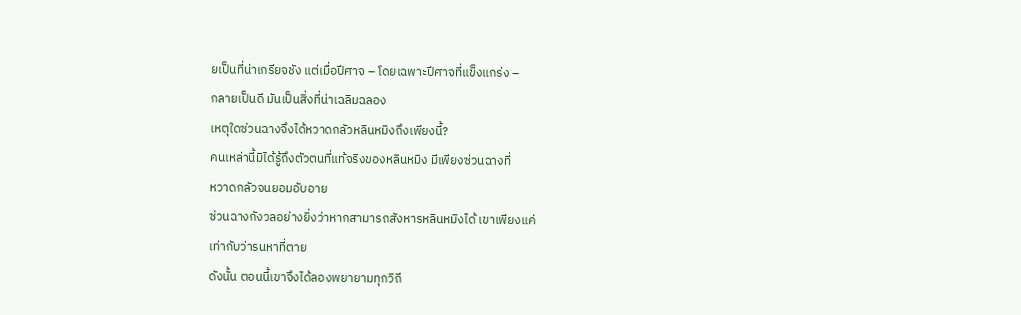ยเป็นที่น่าเกรียจชัง แต่เมื่อปีศาจ – โดยเฉพาะปีศาจที่แข็งแกร่ง –
กลายเป็นดี มันเป็นสิ่งที่น่าเฉลิมฉลอง
เหตุใดซ่วนฉางจึงได้หวาดกลัวหลินหมิงถึงเพียงนี้?
คนเหล่านี้มิได้รู้ถึงตัวตนที่แท้จริงของหลินหมิง มีเพียงซ่วนฉางที่
หวาดกลัวจนยอมอับอาย
ซ่วนฉางกังวลอย่างยิ่งว่าหากสามารถสังหารหลินหมิงได้ เขาเพียงแค่
เท่ากับว่ารนหาที่ตาย
ดังนั้น ตอนนี้เขาจึงได้ลองพยายามทุกวิถี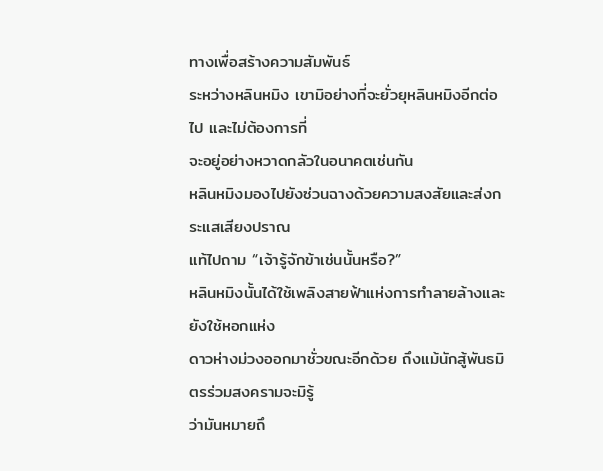ทางเพื่อสร้างความสัมพันธ์
ระหว่างหลินหมิง เขามิอย่างที่จะยั่วยุหลินหมิงอีกต่อไป และไม่ต้องการที่
จะอยู่อย่างหวาดกลัวในอนาคตเช่นกัน
หลินหมิงมองไปยังซ่วนฉางด้วยความสงสัยและส่งกระแสเสียงปราณ
แท้ไปถาม “เจ้ารู้จักข้าเช่นนั้นหรือ?”
หลินหมิงนั้นได้ใช้เพลิงสายฟ้าแห่งการทำลายล้างและยังใช้หอกแห่ง
ดาวห่างม่วงออกมาชั่วขณะอีกด้วย ถึงแม้นักสู้พันธมิตรร่วมสงครามจะมิรู้
ว่ามันหมายถึ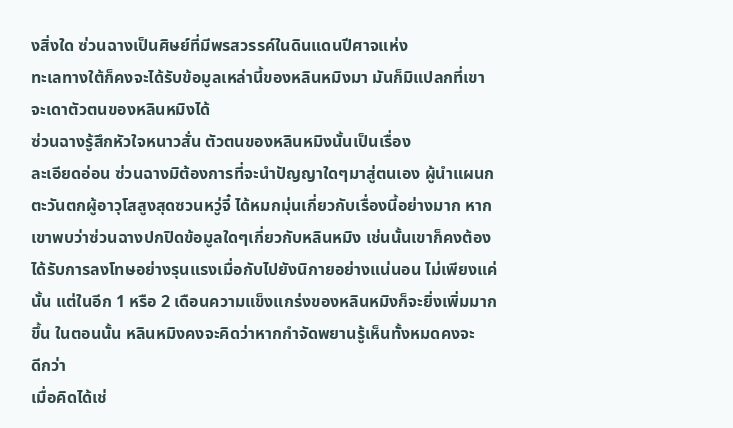งสิ่งใด ซ่วนฉางเป็นศิษย์ที่มีพรสวรรค์ในดินแดนปีศาจแห่ง
ทะเลทางใต้ก็คงจะได้รับข้อมูลเหล่านี้ของหลินหมิงมา มันก็มิแปลกที่เขา
จะเดาตัวตนของหลินหมิงได้
ซ่วนฉางรู้สึกหัวใจหนาวสั่น ตัวตนของหลินหมิงนั้นเป็นเรื่อง
ละเอียดอ่อน ซ่วนฉางมิต้องการที่จะนำปัญญาใดๆมาสู่ตนเอง ผู้นำแผนก
ตะวันตกผู้อาวุโสสูงสุดซวนหวู่จี๋ ได้หมกมุ่นเกี่ยวกับเรื่องนี้อย่างมาก หาก
เขาพบว่าซ่วนฉางปกปิดข้อมูลใดๆเกี่ยวกับหลินหมิง เช่นนั้นเขาก็คงต้อง
ได้รับการลงโทษอย่างรุนแรงเมื่อกับไปยังนิกายอย่างแน่นอน ไม่เพียงแค่
นั้น แต่ในอีก 1 หรือ 2 เดือนความแข็งแกร่งของหลินหมิงก็จะยิ่งเพิ่มมาก
ขึ้น ในตอนนั้น หลินหมิงคงจะคิดว่าหากกำจัดพยานรู้เห็นทั้งหมดคงจะ
ดีกว่า
เมื่อคิดได้เช่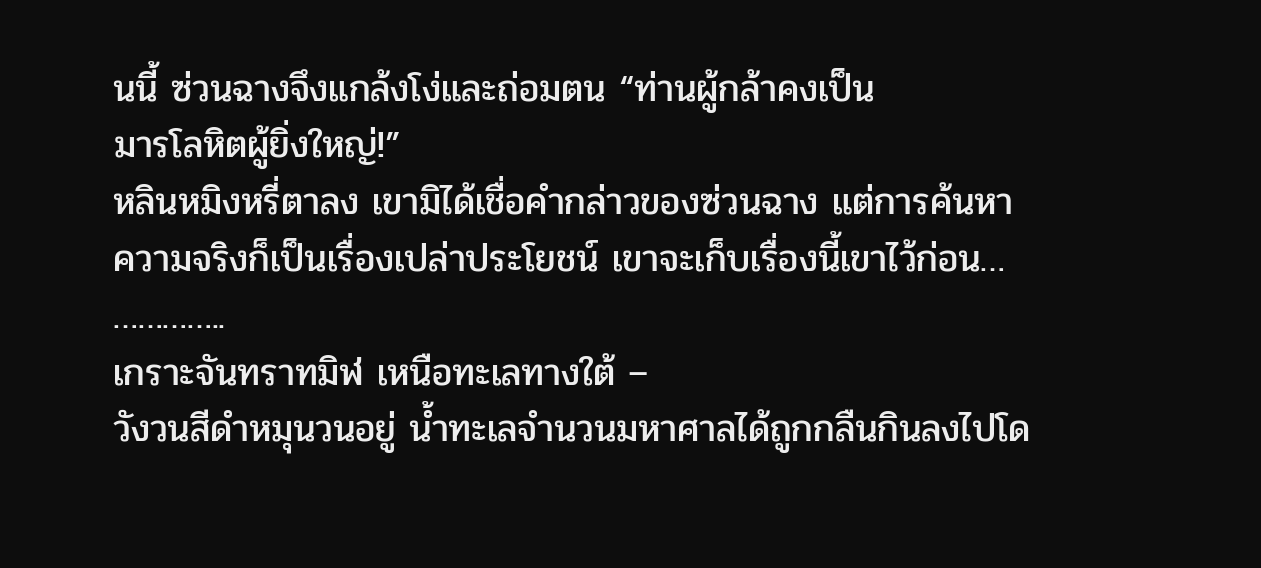นนี้ ซ่วนฉางจึงแกล้งโง่และถ่อมตน “ท่านผู้กล้าคงเป็น
มารโลหิตผู้ยิ่งใหญ่!”
หลินหมิงหรี่ตาลง เขามิได้เชื่อคำกล่าวของซ่วนฉาง แต่การค้นหา
ความจริงก็เป็นเรื่องเปล่าประโยชน์ เขาจะเก็บเรื่องนี้เขาไว้ก่อน…
…………..
เกราะจันทราทมิฬ เหนือทะเลทางใต้ –
วังวนสีดำหมุนวนอยู่ น้ำทะเลจำนวนมหาศาลได้ถูกกลืนกินลงไปโด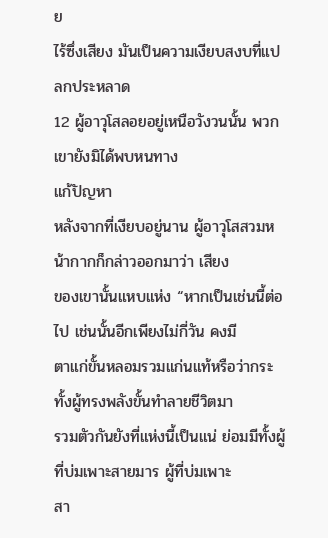ย
ไร้ซึ่งเสียง มันเป็นความเงียบสงบที่แปลกประหลาด
12 ผู้อาวุโสลอยอยู่เหนือวังวนนั้น พวกเขายังมิได้พบหนทาง
แก้ปัญหา
หลังจากที่เงียบอยู่นาน ผู้อาวุโสสวมหน้ากากก็กล่าวออกมาว่า เสียง
ของเขานั้นแหบแห่ง “หากเป็นเช่นนี้ต่อไป เช่นนั้นอีกเพียงไม่กี่วัน คงมี
ตาแก่ขั้นหลอมรวมแก่นแท้หรือว่ากระทั้งผู้ทรงพลังขั้นทำลายชีวิตมา
รวมตัวกันยังที่แห่งนี้เป็นแน่ ย่อมมีทั้งผู้ที่บ่มเพาะสายมาร ผู้ที่บ่มเพาะ
สา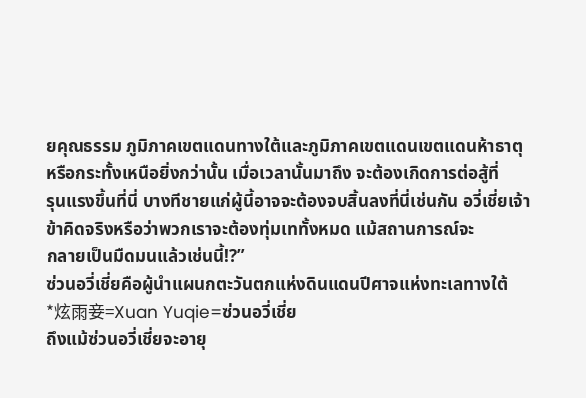ยคุณธรรม ภูมิภาคเขตแดนทางใต้และภูมิภาคเขตแดนเขตแดนห้าธาตุ
หรือกระทั้งเหนือยิ่งกว่านั้น เมื่อเวลานั้นมาถึง จะต้องเกิดการต่อสู้ที่
รุนแรงขึ้นที่นี่ บางทีชายแก่ผู้นี้อาจจะต้องจบสิ้นลงที่นี่เช่นกัน อวี่เชี่ยเจ้า
ข้าคิดจริงหรือว่าพวกเราจะต้องทุ่มเททั้งหมด แม้สถานการณ์จะ
กลายเป็นมืดมนแล้วเช่นนี้!?”
ซ่วนอวี่เชี่ยคือผู้นำแผนกตะวันตกแห่งดินแดนปีศาจแห่งทะเลทางใต้
*炫雨妾=Xuan Yuqie=ซ่วนอวี่เชี่ย
ถึงแม้ซ่วนอวี่เชี่ยจะอายุ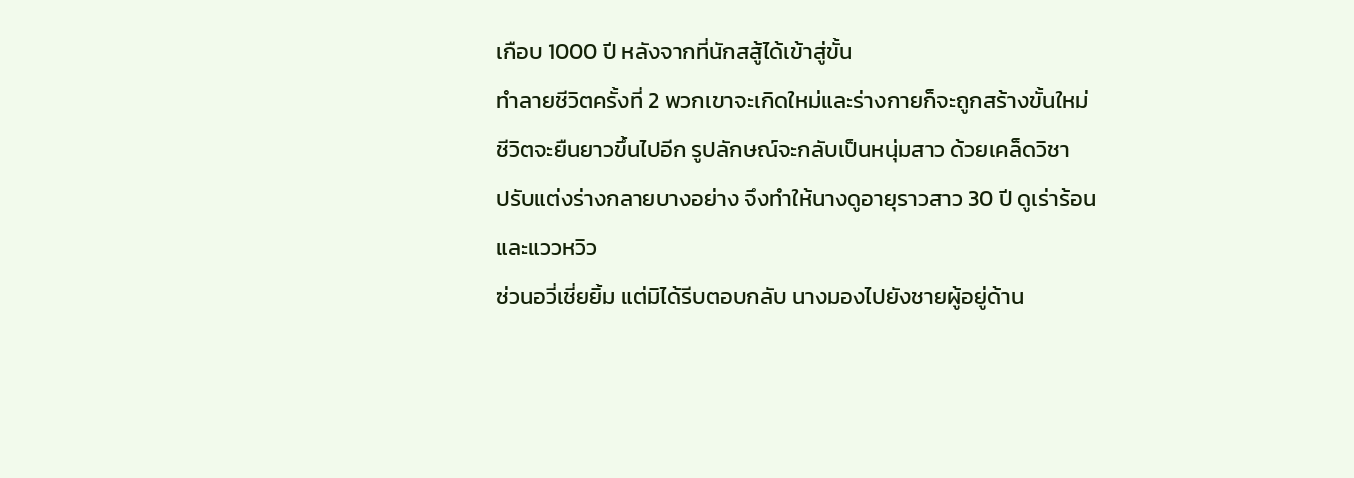เกือบ 1000 ปี หลังจากที่นักสสู้ได้เข้าสู่ขั้น
ทำลายชีวิตครั้งที่ 2 พวกเขาจะเกิดใหม่และร่างกายก็จะถูกสร้างขั้นใหม่
ชีวิตจะยืนยาวขึ้นไปอีก รูปลักษณ์จะกลับเป็นหนุ่มสาว ด้วยเคล็ดวิชา
ปรับแต่งร่างกลายบางอย่าง จึงทำให้นางดูอายุราวสาว 30 ปี ดูเร่าร้อน
และแววหวิว
ซ่วนอวี่เชี่ยยิ้ม แต่มิได้รีบตอบกลับ นางมองไปยังชายผู้อยู่ด้าน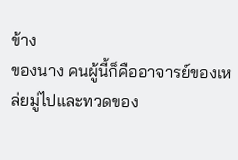ข้าง
ของนาง คนผู้นี้ก็คืออาจารย์ของเหล่ยมู่ไปและทวดของ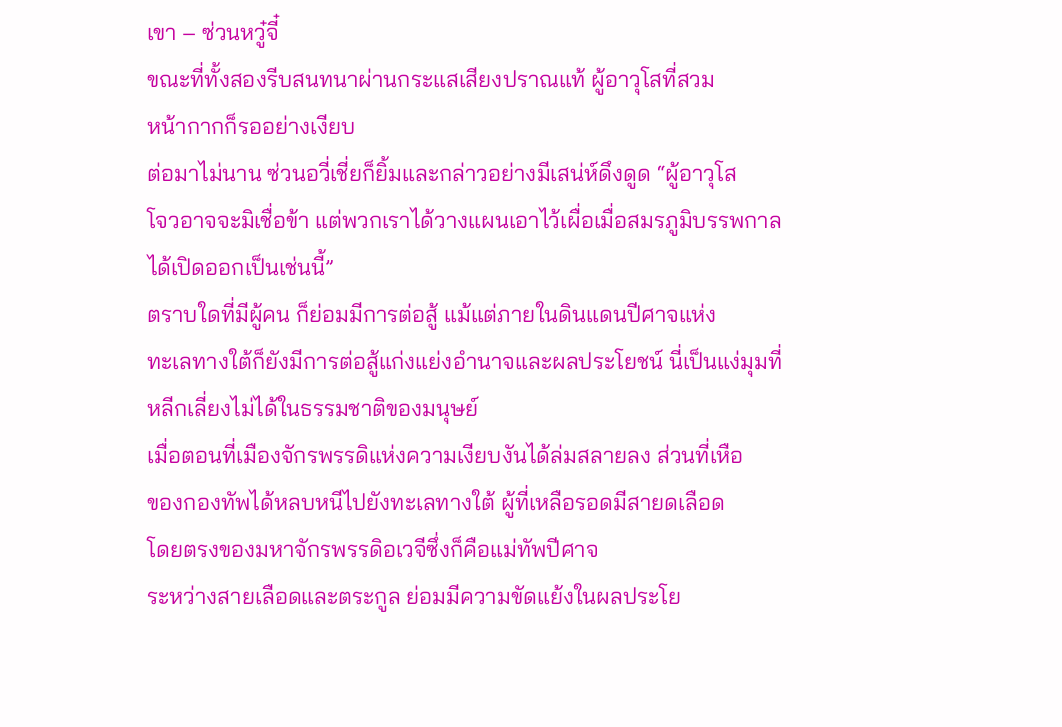เขา – ซ่วนหวู๋จี๋
ขณะที่ทั้งสองรีบสนทนาผ่านกระแสเสียงปราณแท้ ผู้อาวุโสที่สวม
หน้ากากก็รออย่างเงียบ
ต่อมาไม่นาน ซ่วนอวี่เชี่ยก็ยิ้มและกล่าวอย่างมีเสน่ห์ดึงดูด “ผู้อาวุโส
โจวอาจจะมิเชื่อข้า แต่พวกเราได้วางแผนเอาไว้เผื่อเมื่อสมรภูมิบรรพกาล
ได้เปิดออกเป็นเช่นนี้”
ตราบใดที่มีผู้คน ก็ย่อมมีการต่อสู้ แม้แต่ภายในดินแดนปีศาจแห่ง
ทะเลทางใต้ก็ยังมีการต่อสู้แก่งแย่งอำนาจและผลประโยชน์ นี่เป็นแง่มุมที่
หลีกเลี่ยงไม่ได้ในธรรมชาติของมนุษย์
เมื่อตอนที่เมืองจักรพรรดิแห่งความเงียบงันได้ล่มสลายลง ส่วนที่เหือ
ของกองทัพได้หลบหนีไปยังทะเลทางใต้ ผู้ที่เหลือรอดมีสายดเลือด
โดยตรงของมหาจักรพรรดิอเวจีซึ่งก็คือแม่ทัพปีศาจ
ระหว่างสายเลือดและตระกูล ย่อมมีความขัดแย้งในผลประโย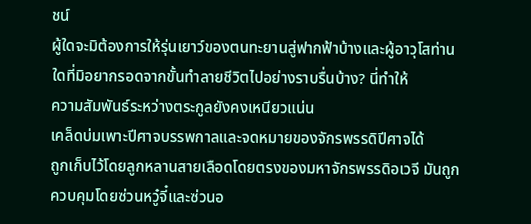ชน์
ผู้ใดจะมิต้องการให้รุ่นเยาว์ของตนทะยานสู่ฟากฟ้าบ้างและผู้อาวุโสท่าน
ใดที่มิอยากรอดจากขั้นทำลายชีวิตไปอย่างราบรื่นบ้าง? นี่ทำให้
ความสัมพันธ์ระหว่างตระกูลยังคงเหนียวแน่น
เคล็ดบ่มเพาะปีศาจบรรพกาลและจดหมายของจักรพรรดิปีศาจได้
ถูกเก็บไว้โดยลูกหลานสายเลือดโดยตรงของมหาจักรพรรดิอเวจี มันถูก
ควบคุมโดยซ่วนหวู๋จี๋และซ่วนอ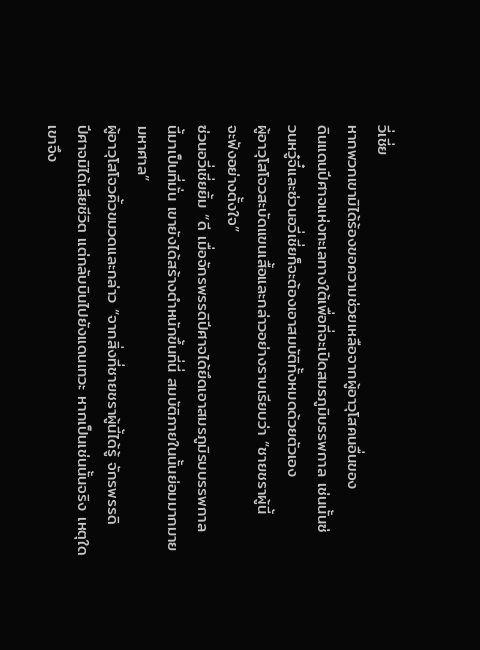วี่เชี่ย
หากพวกเขามิได้ร้องขอความช่วยเหลือจากผู้อาวุโสคนอื่นของ
ดินแดนปีศาจแห่งทะเลทางใต้เพื่อที่จะเปิดสมรภูมิบรรพกาล เช่นนั้นซ่
วนหวู๋จี๋และซ่วนอวี่เชี่ยก็จะต้องเอาสมบัติทั้งหมดด้วยตัวเอง
ผู้อาวุโสโจวสะบัดแขนเสื้อและกล่าวอย่างราบเรียบว่า “ชายชราผู้นี้
จะฟังอย่างตั้งใจ”
ซ่วนอวี่เชี่ยยิ้ม “ดี เมื่อจักรพรรดิปีศาจได้ยึดเอาสมรภูมิรบบรรพกาล
นี้มาเป็นที่มั่น เขายังได้สร้างตำหนักขึ้นที่นี่ สมบัติภายในนั้นย่อมมากมาย
มหาศาล”
ผู้อาวุโสโจวคิ้วขมวดและกล่าว “จากสิ่งที่ชายชราผู้นี้ได้รู้ จักรพรรดิ
ปีศาจมิได้เสียชีวิต แต่กลับบินไปยังแดนเทวะ หากเป็นเช่นนั้นจริง เหตุใด
เขาจึง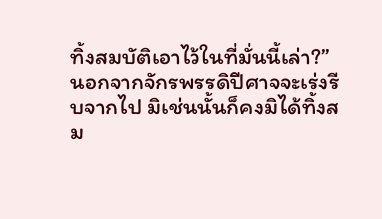ทิ้งสมบัติเอาไว้ในที่มั่นนี้เล่า?”
นอกจากจักรพรรดิปีศาจจะเร่งรีบจากไป มิเช่นนั้นก็คงมิได้ทิ้งสม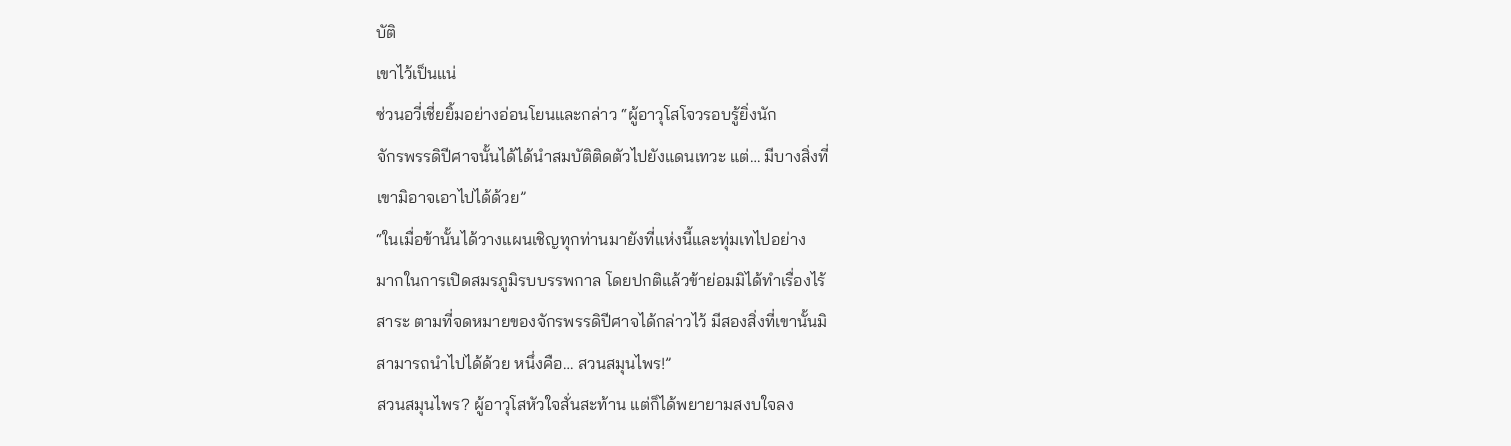บัติ
เขาไว้เป็นแน่
ซ่วนอวี่เชี่ยยิ้มอย่างอ่อนโยนและกล่าว “ผู้อาวุโสโจวรอบรู้ยิ่งนัก
จักรพรรดิปีศาจนั้นได้ได้นำสมบัติติดตัวไปยังแดนเทวะ แต่… มีบางสิ่งที่
เขามิอาจเอาไปได้ด้วย”
“ในเมื่อข้านั้นได้วางแผนเชิญทุกท่านมายังที่แห่งนี้และทุ่มเทไปอย่าง
มากในการเปิดสมรภูมิรบบรรพกาล โดยปกติแล้วข้าย่อมมิได้ทำเรื่องไร้
สาระ ตามที่จดหมายของจักรพรรดิปีศาจได้กล่าวไว้ มีสองสิ่งที่เขานั้นมิ
สามารถนำไปได้ด้วย หนึ่งคือ… สวนสมุนไพร!”
สวนสมุนไพร? ผู้อาวุโสหัวใจสั่นสะท้าน แต่ก็ได้พยายามสงบใจลง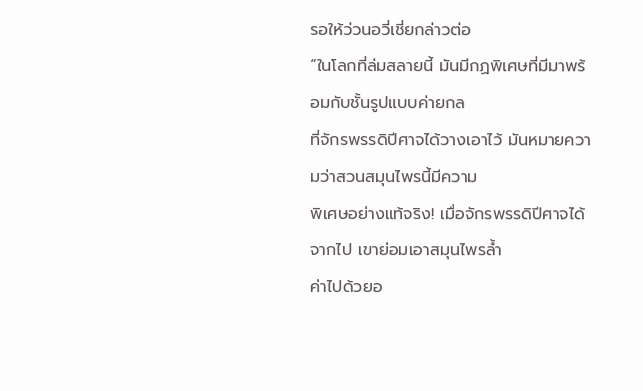รอให้ว่วนอวี่เชี่ยกล่าวต่อ
“ในโลกที่ล่มสลายนี้ มันมีกฏพิเศษที่มีมาพร้อมกับชั้นรูปแบบค่ายกล
ที่จักรพรรดิปีศาจได้วางเอาไว้ มันหมายความว่าสวนสมุนไพรนี้มีความ
พิเศษอย่างแท้จริง! เมื่อจักรพรรดิปีศาจได้จากไป เขาย่อมเอาสมุนไพรล้ำ
ค่าไปด้วยอ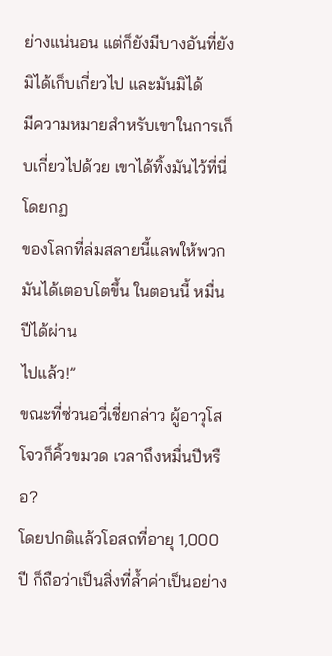ย่างแน่นอน แต่ก็ยังมีบางอันที่ยังมิได้เก็บเกี่ยวไป และมันมิได้
มีความหมายสำหรับเขาในการเก็บเกี่ยวไปด้วย เขาได้ทิ้งมันไว้ที่นี่โดยกฏ
ของโลกที่ล่มสลายนี้แลพให้พวกมันได้เตอบโตขึ้น ในตอนนี้ หมื่นปีได้ผ่าน
ไปแล้ว!”
ขณะที่ซ่วนอวี่เชี่ยกล่าว ผู้อาวุโสโจวก็คิ้วขมวด เวลาถึงหมื่นปีหรือ?
โดยปกติแล้วโอสถที่อายุ 1,000 ปี ก็ถือว่าเป็นสิ่งที่ล้ำค่าเป็นอย่าง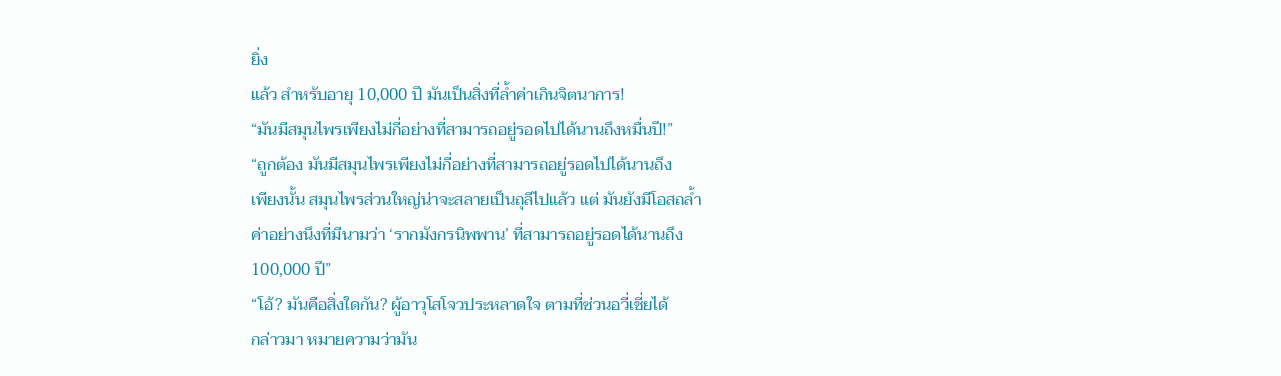ยิ่ง
แล้ว สำหรับอายุ 10,000 ปี มันเป็นสิ่งที่ล้ำค่าเกินจิตนาการ!
“มันมีสมุนไพรเพียงไม่กี่อย่างที่สามารถอยู่รอดไปได้นานถึงหมื่นปี!”
“ถูกต้อง มันมีสมุนไพรเพียงไม่กี่อย่างที่สามารถอยู่รอดไปได้นานถึง
เพียงนั้น สมุนไพรส่วนใหญ่น่าจะสลายเป็นถุลีไปแล้ว แต่ มันยังมีโอสถล้ำ
ค่าอย่างนึงที่มีนามว่า ‘รากมังกรนิพพาน’ ที่สามารถอยู่รอดได้นานถึง
100,000 ปี”
“โอ้? มันคือสิ่งใดกัน? ผู้อาวุโสโจวประหลาดใจ ตามที่ซ่วนอวี่เชี่ยได้
กล่าวมา หมายความว่ามัน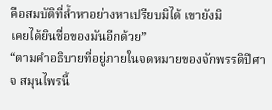คือสมบัติที่ล้ำหาอย่างหาเปรียบมิได้ เขายังมิ
เคยได้ยินชื่อของมันอีกด้วย”
“ตามคำอธิบายที่อยู่ภายในจดหมายของจักพรรดิปีศาจ สมุนไพรนี้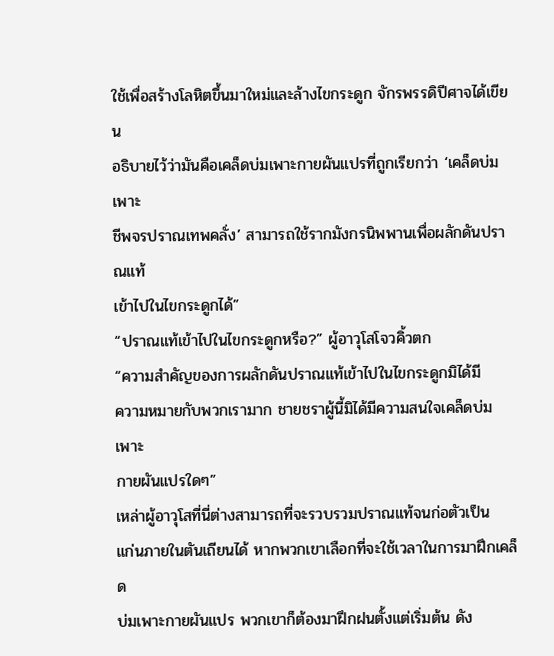ใช้เพื่อสร้างโลหิตขึ้นมาใหม่และล้างไขกระดูก จักรพรรดิปีศาจได้เขียน
อธิบายไว้ว่ามันคือเคล็ดบ่มเพาะกายผันแปรที่ถูกเรียกว่า ‘เคล็ดบ่มเพาะ
ชีพจรปราณเทพคลั่ง’ สามารถใช้รากมังกรนิพพานเพื่อผลักดันปราณแท้
เข้าไปในไขกระดูกได้”
“ปราณแท้เข้าไปในไขกระดูกหรือ?” ผู้อาวุโสโจวคิ้วตก
“ความสำคัญของการผลักดันปราณแท้เข้าไปในไขกระดูกมิได้มี
ความหมายกับพวกเรามาก ชายชราผู้นี้มิได้มีความสนใจเคล็ดบ่มเพาะ
กายผันแปรใดๆ”
เหล่าผู้อาวุโสที่นี่ต่างสามารถที่จะรวบรวมปราณแท้จนก่อตัวเป็น
แก่นภายในตันเถียนได้ หากพวกเขาเลือกที่จะใช้เวลาในการมาฝึกเคล็ด
บ่มเพาะกายผันแปร พวกเขาก็ต้องมาฝึกฝนตั้งแต่เริ่มต้น ดัง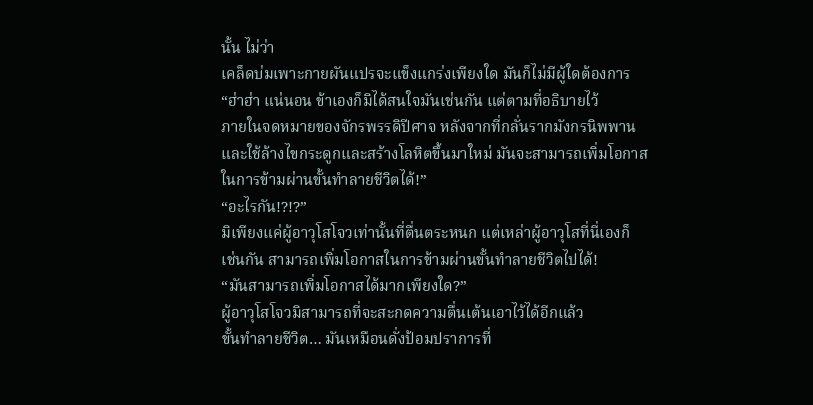นั้น ไม่ว่า
เคล็ดบ่มเพาะกายผันแปรจะแข็งแกร่งเพียงใด มันก็ไม่มีผู้ใดต้องการ
“ฮ่าฮ่า แน่นอน ข้าเองก็มิได้สนใจมันเช่นกัน แต่ตามที่อธิบายไว้
ภายในจดหมายของจักรพรรดิปีศาจ หลังจากที่กลั่นรากมังกรนิพพาน
และใช้ล้างไขกระดูกและสร้างโลหิตขึ้นมาใหม่ มันจะสามารถเพิ่มโอกาส
ในการข้ามผ่านขั้นทำลายชีวิตได้!”
“อะไรกัน!?!?”
มิเพียงแค่ผู้อาวุโสโจวเท่านั้นที่ตื่นตระหนก แต่เหล่าผู้อาวุโสที่นี่เองก็
เช่นกัน สามารถเพิ่มโอกาสในการข้ามผ่านขั้นทำลายชีวิตไปได้!
“มันสามารถเพิ่มโอกาสได้มากเพียงใด?”
ผู้อาวุโสโจวมิสามารถที่จะสะกดความตื่นเต้นเอาไว้ได้อีกแล้ว
ขั้นทำลายชีวิต… มันเหมือนดั่งป้อมปราการที่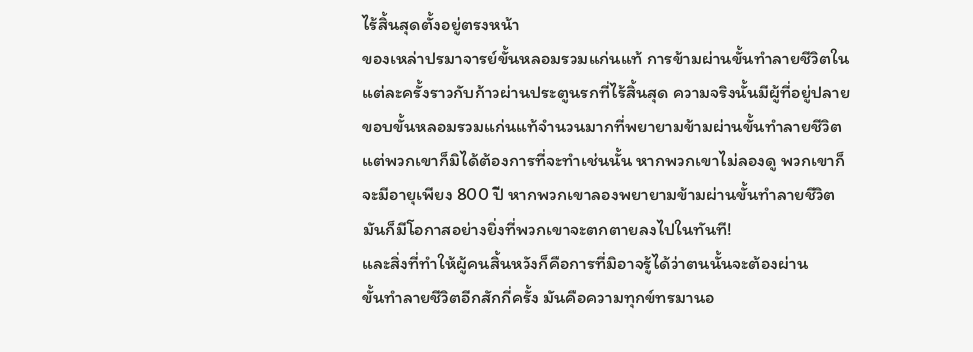ไร้สิ้นสุดตั้งอยู่ตรงหน้า
ของเหล่าปรมาจารย์ขั้นหลอมรวมแก่นแท้ การข้ามผ่านขั้นทำลายชีวิตใน
แต่ละครั้งราวกับก้าวผ่านประตูนรกที่ไร้สิ้นสุด ความจริงนั้นมีผู้ที่อยู่ปลาย
ขอบขั้นหลอมรวมแก่นแท้จำนวนมากที่พยายามข้ามผ่านขั้นทำลายชีวิต
แต่พวกเขาก็มิได้ต้องการที่จะทำเช่นนั้น หากพวกเขาไม่ลองดู พวกเขาก็
จะมีอายุเพียง 800 ปี หากพวกเขาลองพยายามข้ามผ่านขั้นทำลายชีวิต
มันก็มีโอกาสอย่างยิ่งที่พวกเขาจะตกตายลงไปในทันที!
และสิ่งที่ทำให้ผู้คนสิ้นหวังก็คือการที่มิอาจรู้ได้ว่าตนนั้นจะต้องผ่าน
ขั้นทำลายชีวิตอีกสักกี่ครั้ง มันคือความทุกข์ทรมานอ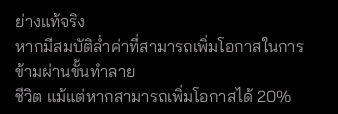ย่างแท้จริง
หากมีสมบัติล่ำค่าที่สามารถเพิ่มโอกาสในการข้ามผ่านขั้นทำลาย
ชีวิต แม้แต่หากสามารถเพิ่มโอกาสได้ 20%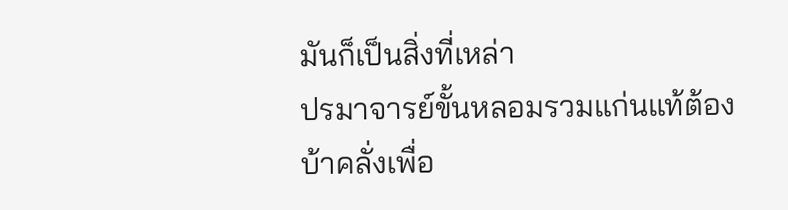มันก็เป็นสิ่งที่เหล่า
ปรมาจารย์ขั้นหลอมรวมแก่นแท้ต้องบ้าคลั่งเพื่อ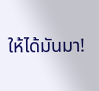ให้ได้มันมา!